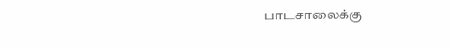பாடசாலைக்கு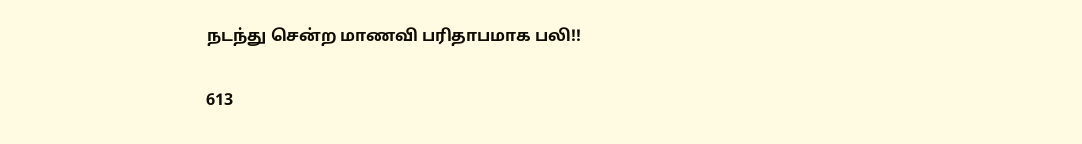நடந்து சென்ற மாணவி பரிதாபமாக பலி!!

613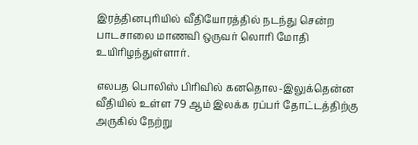இரத்தினபுரியில் வீதியோரத்தில் நடந்து சென்ற பாடசாலை மாணவி ஒருவர் லொரி மோதி உயிரிழந்துள்ளார்.

எலபத பொலிஸ் பிரிவில் கனதொல-இலுக்தென்ன வீதியில் உள்ள 79 ஆம் இலக்க ரப்பர் தோட்டத்திற்கு அருகில் நேற்று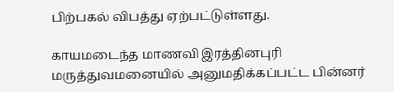பிற்பகல் விபத்து ஏற்பட்டுள்ளது.

காயமடைந்த மாணவி இரத்தினபுரி மருத்துவமனையில் அனுமதிக்கப்பட்ட பின்னர்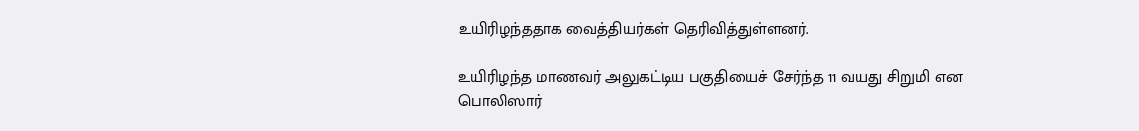உயிரிழந்ததாக வைத்தியர்கள் தெரிவித்துள்ளனர்.

உயிரிழந்த மாணவர் அலுகட்டிய பகுதியைச் சேர்ந்த 11 வயது சிறுமி என பொலிஸார்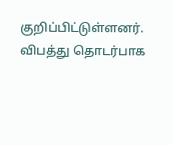குறிப்பிட்டுள்ளனர். விபத்து தொடர்பாக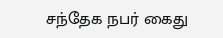சந்தேக நபர் கைது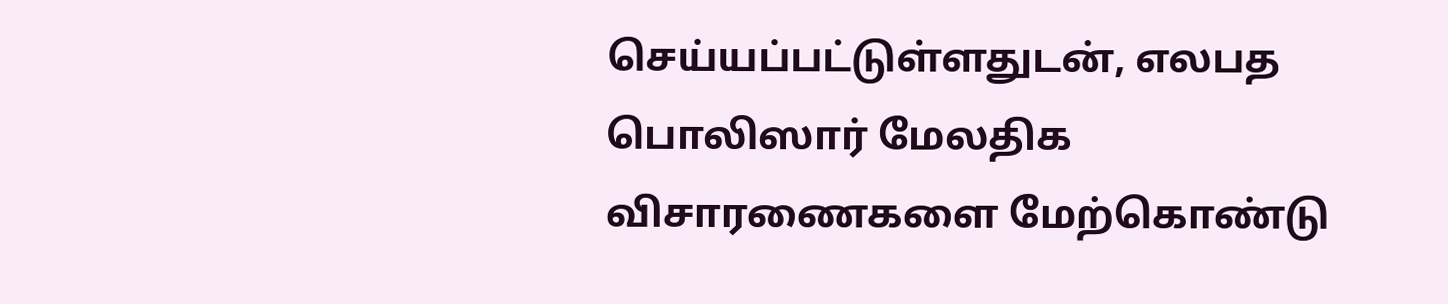செய்யப்பட்டுள்ளதுடன், எலபத பொலிஸார் மேலதிக விசாரணைகளை மேற்கொண்டு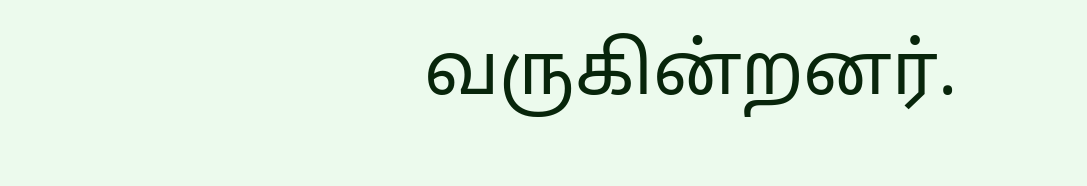வருகின்றனர்.